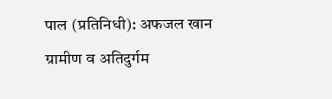पाल (प्रतिनिधी): अफजल खान
ग्रामीण व अतिदुर्गम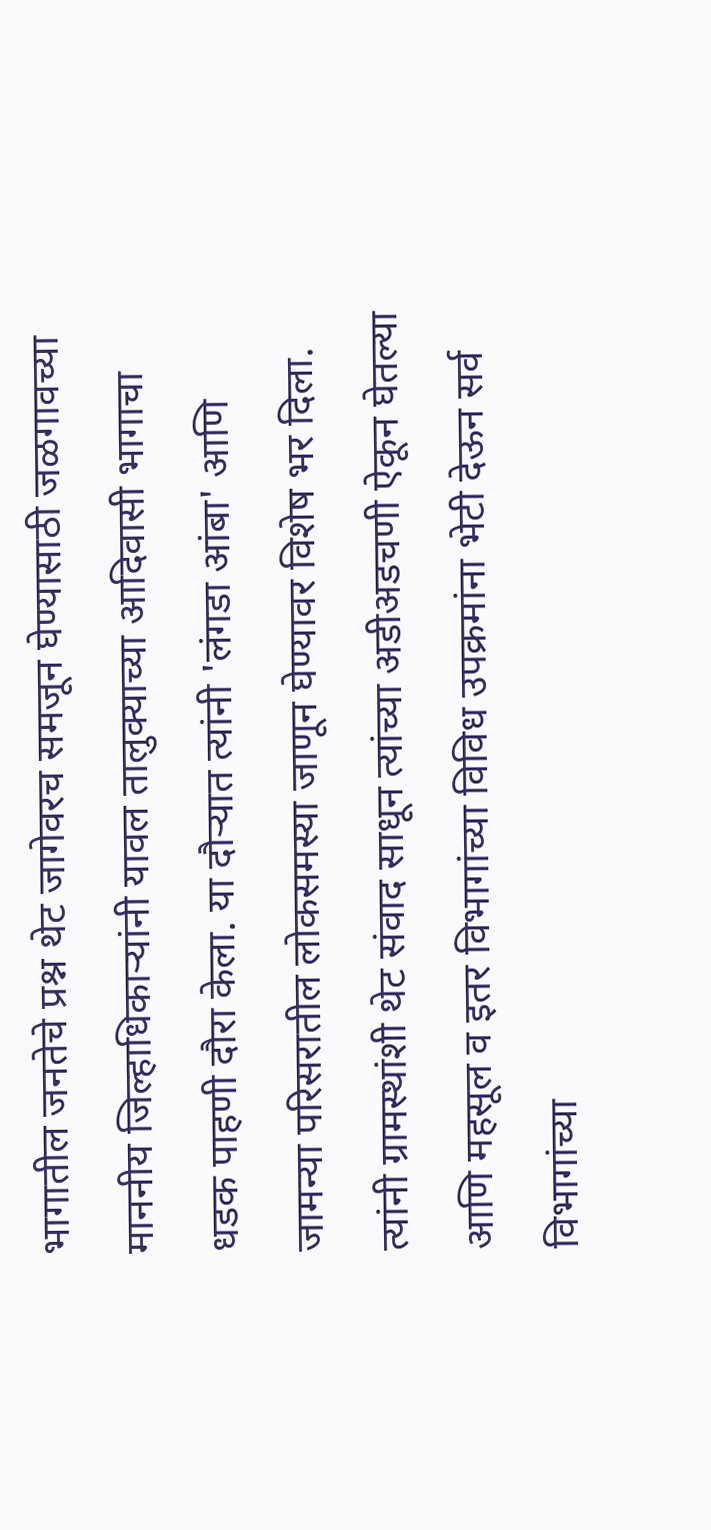भागातील जनतेचे प्रश्न थेट जागेवरच समजून घेण्यासाठी जळगावच्या माननीय जिल्हाधिकाऱ्यांनी यावल तालुक्याच्या आदिवासी भागाचा धडक पाहणी दौरा केला. या दौऱ्यात त्यांनी 'लंगडा आंबा' आणि जामन्या परिसरातील लोकसमस्या जाणून घेण्यावर विशेष भर दिला. त्यांनी ग्रामस्थांशी थेट संवाद साधून त्यांच्या अडीअडचणी ऐकून घेतल्या आणि महसूल व इतर विभागांच्या विविध उपक्रमांना भेटी देऊन सर्व विभागांच्या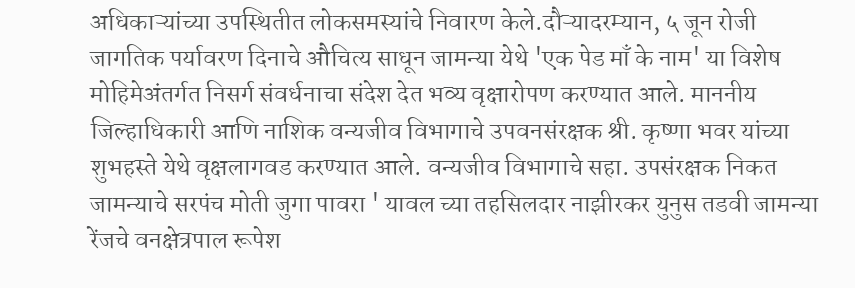अधिकाऱ्यांच्या उपस्थितीत लोकसमस्यांचे निवारण केले.दौऱ्यादरम्यान, ५ जून रोजी जागतिक पर्यावरण दिनाचे औचित्य साधून जामन्या येथे 'एक पेड माँ के नाम' या विशेष मोहिमेअंतर्गत निसर्ग संवर्धनाचा संदेश देत भव्य वृक्षारोपण करण्यात आले. माननीय जिल्हाधिकारी आणि नाशिक वन्यजीव विभागाचे उपवनसंरक्षक श्री. कृष्णा भवर यांच्या शुभहस्ते येथे वृक्षलागवड करण्यात आले. वन्यजीव विभागाचे सहा. उपसंरक्षक निकत जामन्याचे सरपंच मोती जुगा पावरा ' यावल च्या तहसिलदार नाझीरकर युनुस तडवी जामन्या रेंजचे वनक्षेत्रपाल रूपेश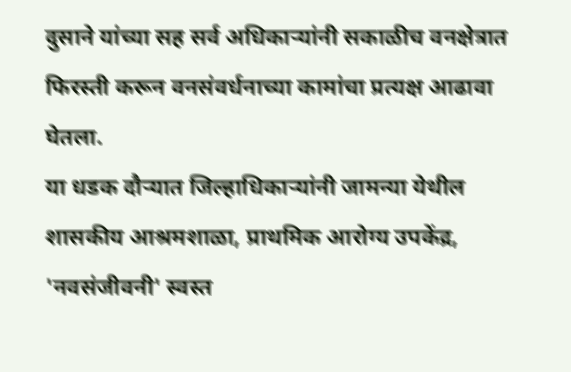दुसाने यांच्या सह सर्व अधिकाऱ्यांनी सकाळीच वनक्षेत्रात फिरस्ती करून वनसंवर्धनाच्या कामांचा प्रत्यक्ष आढावा घेतला.
या धडक दौऱ्यात जिल्हाधिकाऱ्यांनी जामन्या येथील शासकीय आश्रमशाळा, प्राथमिक आरोग्य उपकेंद्र, 'नवसंजीवनी' स्वस्त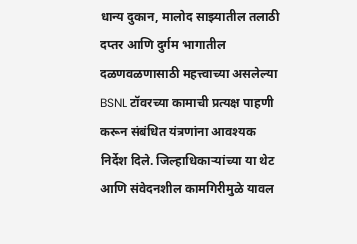धान्य दुकान, मालोद साझ्यातील तलाठी दप्तर आणि दुर्गम भागातील दळणवळणासाठी महत्त्वाच्या असलेल्या BSNL टॉवरच्या कामाची प्रत्यक्ष पाहणी करून संबंधित यंत्रणांना आवश्यक निर्देश दिले. जिल्हाधिकाऱ्यांच्या या थेट आणि संवेदनशील कामगिरीमुळे यावल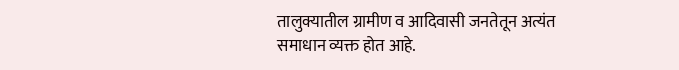तालुक्यातील ग्रामीण व आदिवासी जनतेतून अत्यंत समाधान व्यक्त होत आहे.